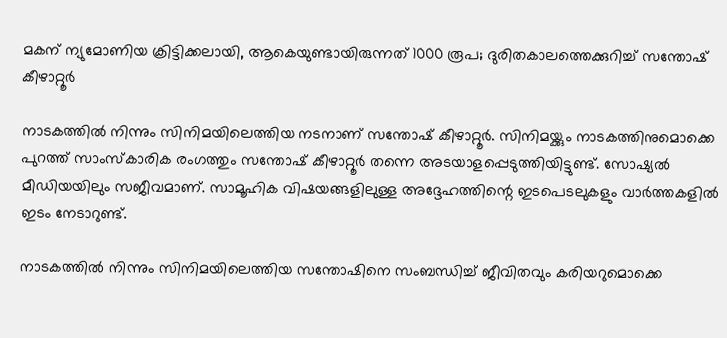മകന് ന്യുമോണിയ ക്രിട്ടിക്കലായി, ആകെയുണ്ടായിരുന്നത് 1000 രൂപ; ദുരിതകാലത്തെക്കുറിച്ച് സന്തോഷ് കീഴാറ്റൂര്‍

നാടകത്തില്‍ നിന്നും സിനിമയിലെത്തിയ നടനാണ് സന്തോഷ് കീഴാറ്റൂര്‍. സിനിമയ്ക്കും നാടകത്തിനുമൊക്കെ പുറത്ത് സാംസ്‌കാരിക രംഗത്തും സന്തോഷ് കീഴാറ്റൂര്‍ തന്നെ അടയാളപ്പെടുത്തിയിട്ടുണ്ട്. സോഷ്യല്‍ മീഡിയയിലും സജീവമാണ്. സാമൂഹിക വിഷയങ്ങളിലുള്ള അദ്ദേഹത്തിന്റെ ഇടപെടലുകളും വാര്‍ത്തകളില്‍ ഇടം നേടാറുണ്ട്.

നാടകത്തില്‍ നിന്നും സിനിമയിലെത്തിയ സന്തോഷിനെ സംബന്ധിച്ച് ജീവിതവും കരിയറുമൊക്കെ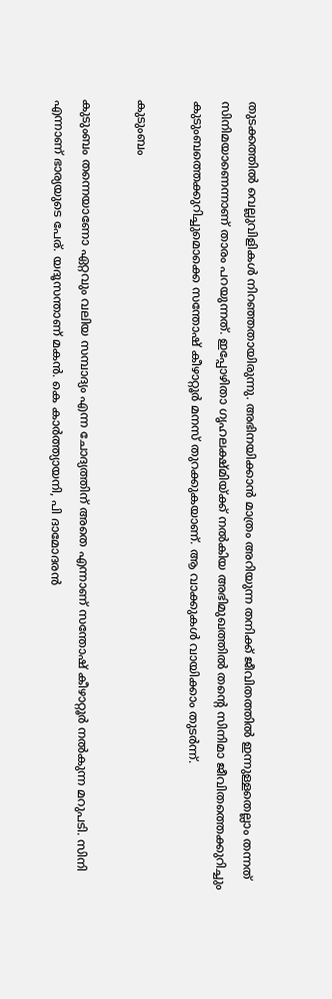തുടക്കത്തില്‍ വെല്ലുവിളികള്‍ നിറഞ്ഞതായിരുന്നു. അഭിനയിക്കാന്‍ മാത്രം അറിയുന്ന തനിക്ക് ജീവിതത്തില്‍ ഇന്നുള്ളതെല്ലാം തന്നത് സിനിമയാണെന്നാണ് താരം പറയുന്നത്. ഇപ്പോഴിതാ ഗൃഹലക്ഷ്മിയ്ക്ക് നല്‍കിയ അഭിമുഖത്തില്‍ തന്റെ സിനിമാ ജീവിതത്തെക്കുറിച്ചും കുടുംബത്തെക്കുറിച്ചുമൊക്കെ സന്തോഷ് കീഴാറ്റൂര്‍ മനസ് തുറക്കുകയാണ്. ആ വാക്കുകള്‍ വായിക്കാം തുടര്‍ന്ന്.

കുടുംബം

കുടുംബം തന്നെയാണോ ഏറ്റവും വലിയ സമ്പാദ്യം എന്ന ചോദ്യത്തിന് അതെ എന്നാണ് സന്തോഷ് കീഴാറ്റൂര്‍ നല്‍കുന്ന മറുപടി. സിനി എന്നാണ് ഭാര്യയുടെ പേര്. യദൂസന്താണ് മകന്‍. കെ കാര്‍ത്ത്യായനി, പി ദാമോദരന്‍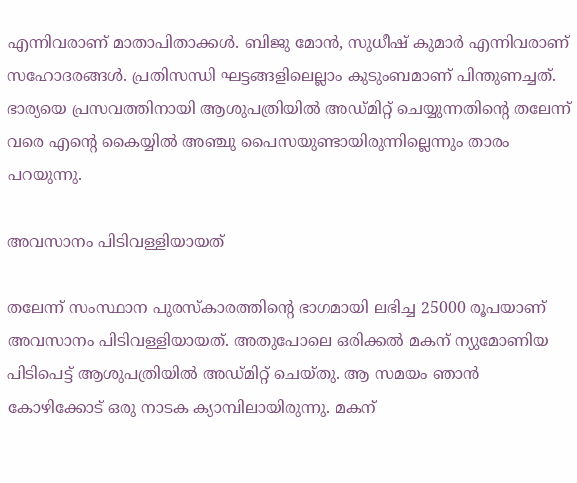എന്നിവരാണ് മാതാപിതാക്കള്‍. ബിജു മോന്‍, സുധീഷ് കുമാര്‍ എന്നിവരാണ് സഹോദരങ്ങള്‍. പ്രതിസന്ധി ഘട്ടങ്ങളിലെല്ലാം കുടുംബമാണ് പിന്തുണച്ചത്. ഭാര്യയെ പ്രസവത്തിനായി ആശുപത്രിയില്‍ അഡ്മിറ്റ് ചെയ്യുന്നതിന്റെ തലേന്ന് വരെ എന്റെ കൈയ്യില്‍ അഞ്ചു പൈസയുണ്ടായിരുന്നില്ലെന്നും താരം പറയുന്നു.

അവസാനം പിടിവള്ളിയായത്

തലേന്ന് സംസ്ഥാന പുരസ്‌കാരത്തിന്റെ ഭാഗമായി ലഭിച്ച 25000 രൂപയാണ് അവസാനം പിടിവള്ളിയായത്. അതുപോലെ ഒരിക്കല്‍ മകന് ന്യുമോണിയ പിടിപെട്ട് ആശുപത്രിയില്‍ അഡ്മിറ്റ് ചെയ്തു. ആ സമയം ഞാന്‍ കോഴിക്കോട് ഒരു നാടക ക്യാമ്പിലായിരുന്നു. മകന്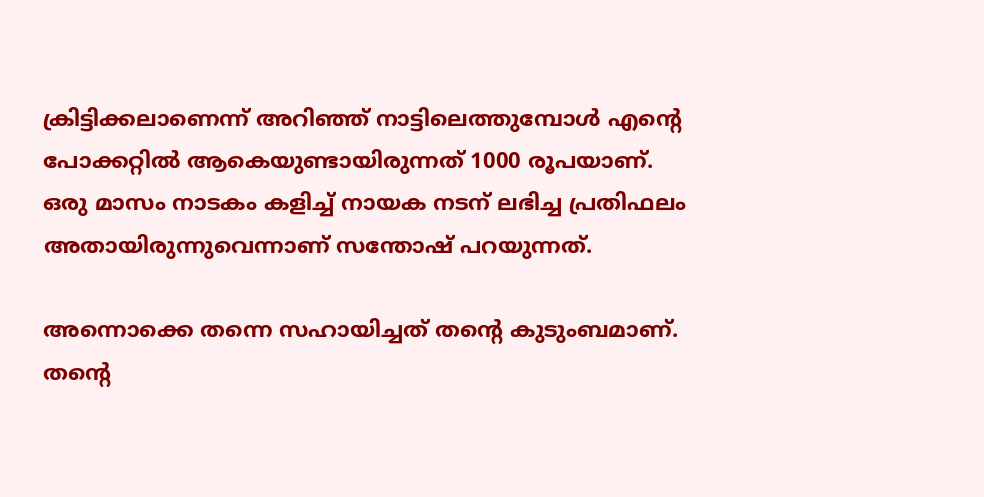ക്രിട്ടിക്കലാണെന്ന് അറിഞ്ഞ് നാട്ടിലെത്തുമ്പോള്‍ എന്റെ പോക്കറ്റില്‍ ആകെയുണ്ടായിരുന്നത് 1000 രൂപയാണ്. ഒരു മാസം നാടകം കളിച്ച് നായക നടന് ലഭിച്ച പ്രതിഫലം അതായിരുന്നുവെന്നാണ് സന്തോഷ് പറയുന്നത്.

അന്നൊക്കെ തന്നെ സഹായിച്ചത് തന്റെ കുടുംബമാണ്. തന്റെ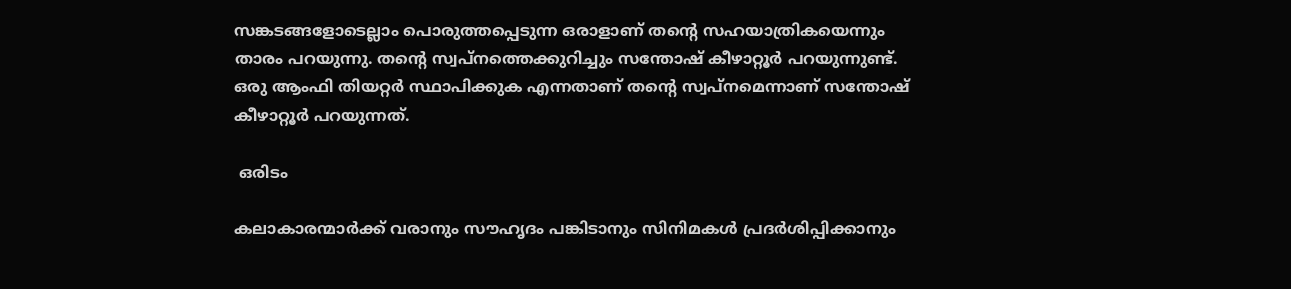സങ്കടങ്ങളോടെല്ലാം പൊരുത്തപ്പെടുന്ന ഒരാളാണ് തന്റെ സഹയാത്രികയെന്നും താരം പറയുന്നു. തന്റെ സ്വപ്‌നത്തെക്കുറിച്ചും സന്തോഷ് കീഴാറ്റൂര്‍ പറയുന്നുണ്ട്. ഒരു ആംഫി തിയറ്റര്‍ സ്ഥാപിക്കുക എന്നതാണ് തന്റെ സ്വപ്‌നമെന്നാണ് സന്തോഷ് കീഴാറ്റൂര്‍ പറയുന്നത്.

 ഒരിടം

കലാകാരന്മാര്‍ക്ക് വരാനും സൗഹൃദം പങ്കിടാനും സിനിമകള്‍ പ്രദര്‍ശിപ്പിക്കാനും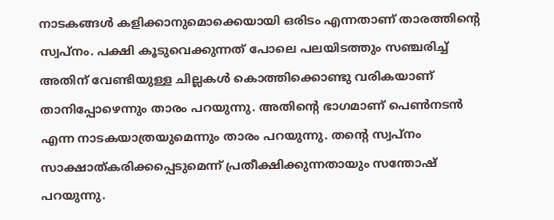നാടകങ്ങള്‍ കളിക്കാനുമൊക്കെയായി ഒരിടം എന്നതാണ് താരത്തിന്റെ സ്വപ്നം. പക്ഷി കൂടുവെക്കുന്നത് പോലെ പലയിടത്തും സഞ്ചരിച്ച് അതിന് വേണ്ടിയുള്ള ചില്ലകള്‍ കൊത്തിക്കൊണ്ടു വരികയാണ് താനിപ്പോഴെന്നും താരം പറയുന്നു. അതിന്റെ ഭാഗമാണ് പെണ്‍നടന്‍ എന്ന നാടകയാത്രയുമെന്നും താരം പറയുന്നു. തന്റെ സ്വപ്‌നം സാക്ഷാത്കരിക്കപ്പെടുമെന്ന് പ്രതീക്ഷിക്കുന്നതായും സന്തോഷ് പറയുന്നു.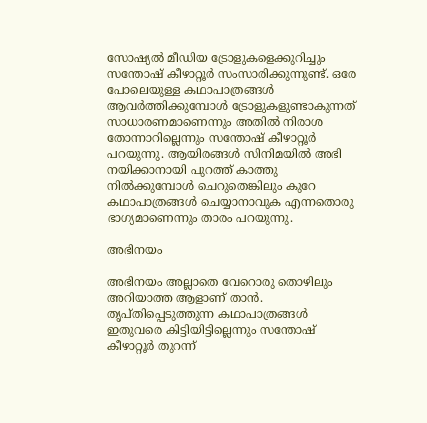സോഷ്യല്‍ മീഡിയ ട്രോളുകളെക്കുറിച്ചും സന്തോഷ് കീഴാറ്റൂര്‍ സംസാരിക്കുന്നുണ്ട്. ഒരേ പോലെയുള്ള കഥാപാത്രങ്ങള്‍ ആവര്‍ത്തിക്കുമ്പോള്‍ ട്രോളുകളുണ്ടാകുന്നത് സാധാരണമാണെന്നും അതില്‍ നിരാശ തോന്നാറില്ലെന്നും സന്തോഷ് കീഴാറ്റൂര്‍ പറയുന്നു. ആയിരങ്ങള്‍ സിനിമയില്‍ അഭി
നയിക്കാനായി പുറത്ത് കാത്തു നില്‍ക്കുമ്പോള്‍ ചെറുതെങ്കിലും കുറേ കഥാപാത്രങ്ങള്‍ ചെയ്യാനാവുക എന്നതൊരു ഭാഗ്യമാണെന്നും താരം പറയുന്നു.

അഭിനയം

അഭിനയം അല്ലാതെ വേറൊരു തൊഴിലും അറിയാത്ത ആളാണ് താന്‍. തൃപ്തിപ്പെടുത്തുന്ന കഥാപാത്രങ്ങള്‍ ഇതുവരെ കിട്ടിയിട്ടില്ലെന്നും സന്തോഷ് കീഴാറ്റൂര്‍ തുറന്ന്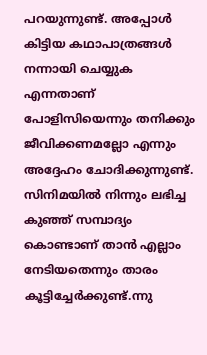പറയുന്നുണ്ട്. അപ്പോള്‍ കിട്ടിയ കഥാപാത്രങ്ങള്‍ നന്നായി ചെയ്യുക എന്നതാണ് പോളിസിയെന്നും തനിക്കും ജീവിക്കണമല്ലോ എന്നും അദ്ദേഹം ചോദിക്കുന്നുണ്ട്. സിനിമയില്‍ നിന്നും ലഭിച്ച കുഞ്ഞ് സമ്പാദ്യം കൊണ്ടാണ് താന്‍ എല്ലാം നേടിയതെന്നും താരം കൂട്ടിച്ചേര്‍ക്കുണ്ട്.ന്നു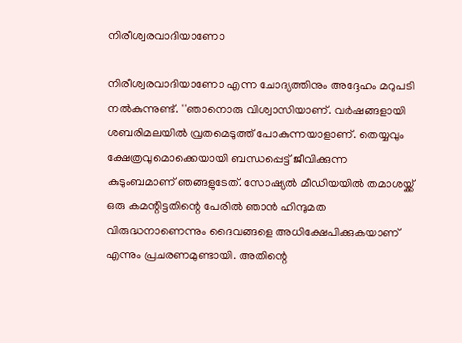നിരീശ്വരവാദിയാണോ

നിരീശ്വരവാദിയാണോ എന്ന ചോദ്യത്തിനും അദ്ദേഹം മറുപടി നല്‍കുന്നുണ്ട്. ''ഞാനൊരു വിശ്വാസിയാണ്. വര്‍ഷങ്ങളായി ശബരിമലയില്‍ വ്രതമെടുത്ത് പോകുന്നയാളാണ്. തെയ്യവും ക്ഷേത്രവുമൊക്കെയായി ബന്ധപ്പെട്ട് ജീവിക്കുന്ന കുടുംബമാണ് ഞങ്ങളുടേത്. സോഷ്യല്‍ മീഡിയയില്‍ തമാശയ്ക്ക് ഒരു കമന്റിട്ടതിന്റെ പേരില്‍ ഞാന്‍ ഹിന്ദുമത വിരുദ്ധനാണെന്നും ദൈവങ്ങളെ അധിക്ഷേപിക്കുകയാണ് എന്നും പ്രചരണമുണ്ടായി. അതിന്റെ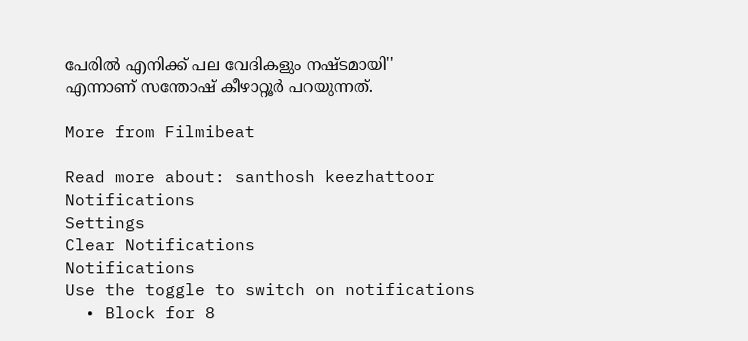പേരില്‍ എനിക്ക് പല വേദികളും നഷ്ടമായി'' എന്നാണ് സന്തോഷ് കീഴാറ്റൂര്‍ പറയുന്നത്.

More from Filmibeat

Read more about: santhosh keezhattoor
Notifications
Settings
Clear Notifications
Notifications
Use the toggle to switch on notifications
  • Block for 8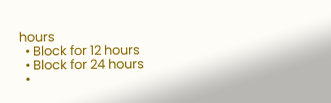hours
  • Block for 12 hours
  • Block for 24 hours
  •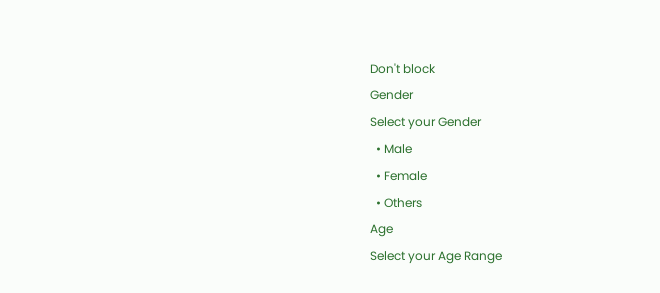Don't block
Gender
Select your Gender
  • Male
  • Female
  • Others
Age
Select your Age Range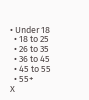• Under 18
  • 18 to 25
  • 26 to 35
  • 36 to 45
  • 45 to 55
  • 55+
X